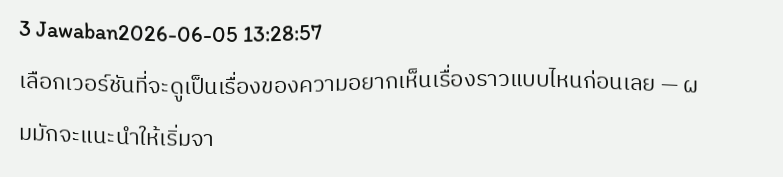3 Jawaban2026-06-05 13:28:57
เลือกเวอร์ชันที่จะดูเป็นเรื่องของความอยากเห็นเรื่องราวแบบไหนก่อนเลย — ผมมักจะแนะนำให้เริ่มจา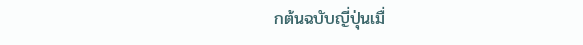กต้นฉบับญี่ปุ่นเมื่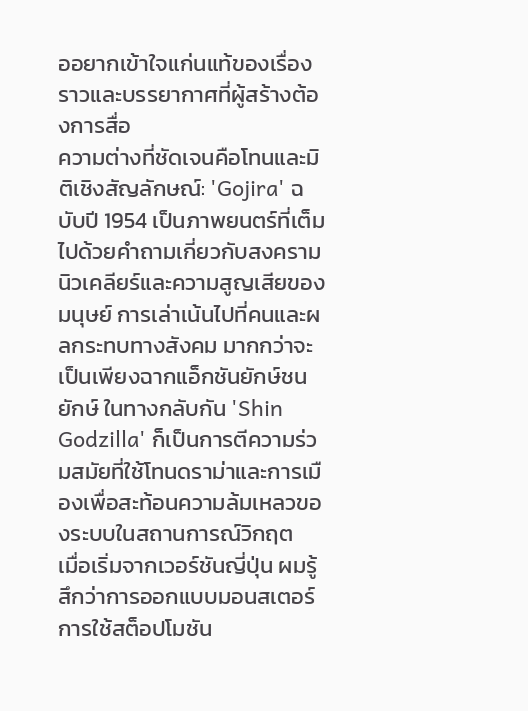ออยากเข้าใจแก่นแท้ของเรื่องราวและบรรยากาศที่ผู้สร้างต้องการสื่อ
ความต่างที่ชัดเจนคือโทนและมิติเชิงสัญลักษณ์: 'Gojira' ฉบับปี 1954 เป็นภาพยนตร์ที่เต็มไปด้วยคำถามเกี่ยวกับสงครามนิวเคลียร์และความสูญเสียของมนุษย์ การเล่าเน้นไปที่คนและผลกระทบทางสังคม มากกว่าจะเป็นเพียงฉากแอ็กชันยักษ์ชนยักษ์ ในทางกลับกัน 'Shin Godzilla' ก็เป็นการตีความร่วมสมัยที่ใช้โทนดราม่าและการเมืองเพื่อสะท้อนความล้มเหลวของระบบในสถานการณ์วิกฤต
เมื่อเริ่มจากเวอร์ชันญี่ปุ่น ผมรู้สึกว่าการออกแบบมอนสเตอร์ การใช้สต็อปโมชัน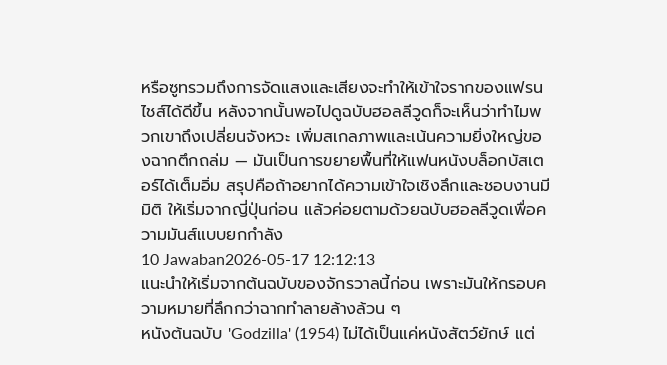หรือซูทรวมถึงการจัดแสงและเสียงจะทำให้เข้าใจรากของแฟรนไชส์ได้ดีขึ้น หลังจากนั้นพอไปดูฉบับฮอลลีวูดก็จะเห็นว่าทำไมพวกเขาถึงเปลี่ยนจังหวะ เพิ่มสเกลภาพและเน้นความยิ่งใหญ่ของฉากตึกถล่ม — มันเป็นการขยายพื้นที่ให้แฟนหนังบล็อกบัสเตอร์ได้เต็มอิ่ม สรุปคือถ้าอยากได้ความเข้าใจเชิงลึกและชอบงานมีมิติ ให้เริ่มจากญี่ปุ่นก่อน แล้วค่อยตามด้วยฉบับฮอลลีวูดเพื่อความมันส์แบบยกกำลัง
10 Jawaban2026-05-17 12:12:13
แนะนำให้เริ่มจากต้นฉบับของจักรวาลนี้ก่อน เพราะมันให้กรอบความหมายที่ลึกกว่าฉากทำลายล้างล้วน ๆ
หนังต้นฉบับ 'Godzilla' (1954) ไม่ได้เป็นแค่หนังสัตว์ยักษ์ แต่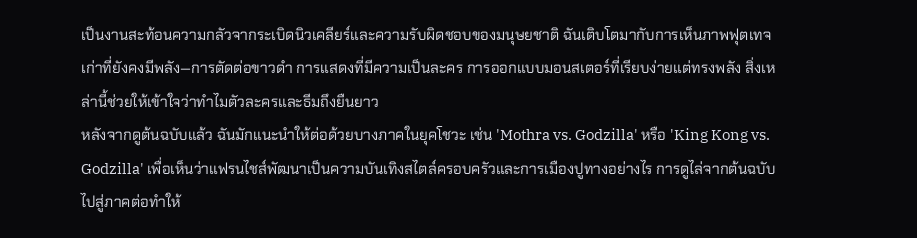เป็นงานสะท้อนความกลัวจากระเบิดนิวเคลียร์และความรับผิดชอบของมนุษยชาติ ฉันเติบโตมากับการเห็นภาพฟุตเทจเก่าที่ยังคงมีพลัง—การตัดต่อขาวดำ การแสดงที่มีความเป็นละคร การออกแบบมอนสเตอร์ที่เรียบง่ายแต่ทรงพลัง สิ่งเหล่านี้ช่วยให้เข้าใจว่าทำไมตัวละครและธีมถึงยืนยาว
หลังจากดูต้นฉบับแล้ว ฉันมักแนะนำให้ต่อด้วยบางภาคในยุคโชวะ เช่น 'Mothra vs. Godzilla' หรือ 'King Kong vs. Godzilla' เพื่อเห็นว่าแฟรนไชส์พัฒนาเป็นความบันเทิงสไตล์ครอบครัวและการเมืองปูทางอย่างไร การดูไล่จากต้นฉบับไปสู่ภาคต่อทำให้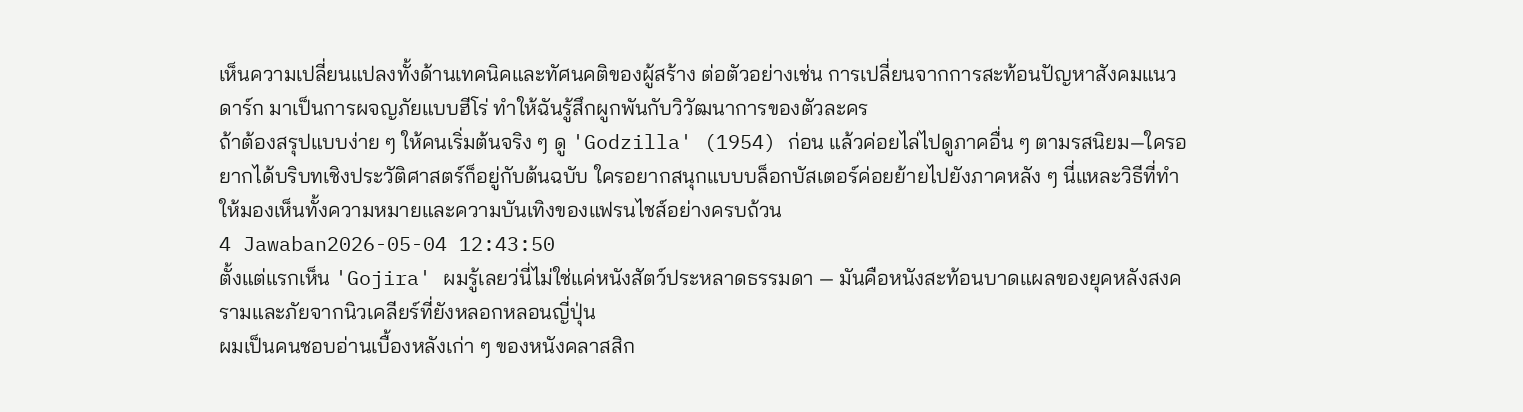เห็นความเปลี่ยนแปลงทั้งด้านเทคนิคและทัศนคติของผู้สร้าง ต่อตัวอย่างเช่น การเปลี่ยนจากการสะท้อนปัญหาสังคมแนวดาร์ก มาเป็นการผจญภัยแบบฮีโร่ ทำให้ฉันรู้สึกผูกพันกับวิวัฒนาการของตัวละคร
ถ้าต้องสรุปแบบง่าย ๆ ให้คนเริ่มต้นจริง ๆ ดู 'Godzilla' (1954) ก่อน แล้วค่อยไล่ไปดูภาคอื่น ๆ ตามรสนิยม—ใครอยากได้บริบทเชิงประวัติศาสตร์ก็อยู่กับต้นฉบับ ใครอยากสนุกแบบบล็อกบัสเตอร์ค่อยย้ายไปยังภาคหลัง ๆ นี่แหละวิธีที่ทำให้มองเห็นทั้งความหมายและความบันเทิงของแฟรนไชส์อย่างครบถ้วน
4 Jawaban2026-05-04 12:43:50
ตั้งแต่แรกเห็น 'Gojira' ผมรู้เลยว่นี่ไม่ใช่แค่หนังสัตว์ประหลาดธรรมดา — มันคือหนังสะท้อนบาดแผลของยุคหลังสงครามและภัยจากนิวเคลียร์ที่ยังหลอกหลอนญี่ปุ่น
ผมเป็นคนชอบอ่านเบื้องหลังเก่า ๆ ของหนังคลาสสิก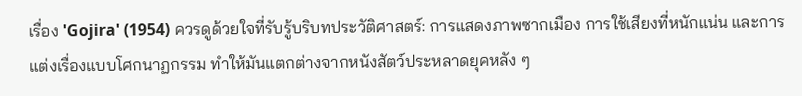เรื่อง 'Gojira' (1954) ควรดูด้วยใจที่รับรู้บริบทประวัติศาสตร์: การแสดงภาพซากเมือง การใช้เสียงที่หนักแน่น และการแต่งเรื่องแบบโศกนาฏกรรม ทำให้มันแตกต่างจากหนังสัตว์ประหลาดยุคหลัง ๆ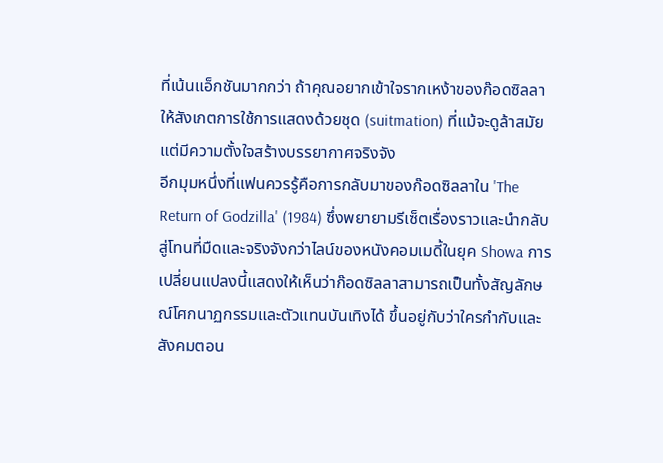ที่เน้นแอ็กชันมากกว่า ถ้าคุณอยากเข้าใจรากเหง้าของก๊อดซิลลา ให้สังเกตการใช้การแสดงด้วยชุด (suitmation) ที่แม้จะดูล้าสมัยแต่มีความตั้งใจสร้างบรรยากาศจริงจัง
อีกมุมหนึ่งที่แฟนควรรู้คือการกลับมาของก๊อดซิลลาใน 'The Return of Godzilla' (1984) ซึ่งพยายามรีเซ็ตเรื่องราวและนำกลับสู่โทนที่มืดและจริงจังกว่าไลน์ของหนังคอมเมดี้ในยุค Showa การเปลี่ยนแปลงนี้แสดงให้เห็นว่าก๊อดซิลลาสามารถเป็นทั้งสัญลักษณ์โศกนาฏกรรมและตัวแทนบันเทิงได้ ขึ้นอยู่กับว่าใครกำกับและสังคมตอน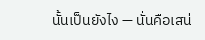นั้นเป็นยังไง — นั่นคือเสน่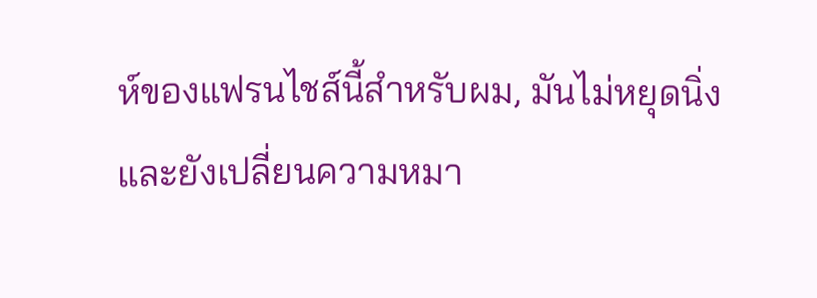ห์ของแฟรนไชส์นี้สำหรับผม, มันไม่หยุดนิ่งและยังเปลี่ยนความหมา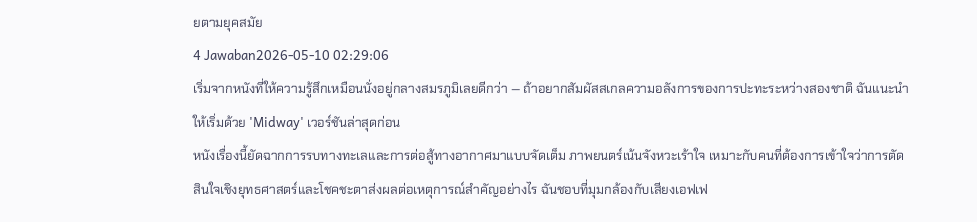ยตามยุคสมัย
4 Jawaban2026-05-10 02:29:06
เริ่มจากหนังที่ให้ความรู้สึกเหมือนนั่งอยู่กลางสมรภูมิเลยดีกว่า — ถ้าอยากสัมผัสสเกลความอลังการของการปะทะระหว่างสองชาติ ฉันแนะนำให้เริ่มด้วย 'Midway' เวอร์ชันล่าสุดก่อน
หนังเรื่องนี้ยัดฉากการรบทางทะเลและการต่อสู้ทางอากาศมาแบบจัดเต็ม ภาพยนตร์เน้นจังหวะเร้าใจ เหมาะกับคนที่ต้องการเข้าใจว่าการตัดสินใจเชิงยุทธศาสตร์และโชคชะตาส่งผลต่อเหตุการณ์สำคัญอย่างไร ฉันชอบที่มุมกล้องกับเสียงเอฟเฟ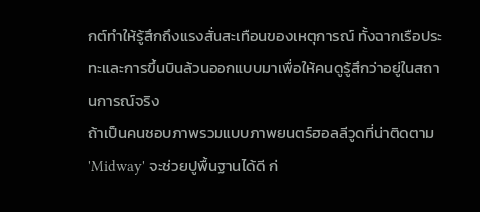กต์ทำให้รู้สึกถึงแรงสั่นสะเทือนของเหตุการณ์ ทั้งฉากเรือประทะและการขึ้นบินล้วนออกแบบมาเพื่อให้คนดูรู้สึกว่าอยู่ในสถานการณ์จริง
ถ้าเป็นคนชอบภาพรวมแบบภาพยนตร์ฮอลลีวูดที่น่าติดตาม 'Midway' จะช่วยปูพื้นฐานได้ดี ก่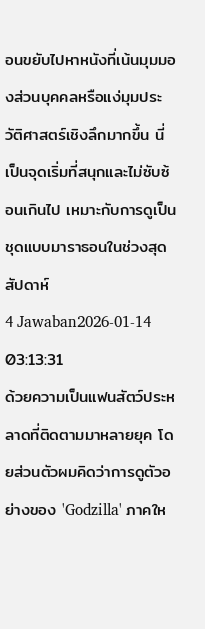อนขยับไปหาหนังที่เน้นมุมมองส่วนบุคคลหรือแง่มุมประวัติศาสตร์เชิงลึกมากขึ้น นี่เป็นจุดเริ่มที่สนุกและไม่ซับซ้อนเกินไป เหมาะกับการดูเป็นชุดแบบมาราธอนในช่วงสุดสัปดาห์
4 Jawaban2026-01-14 03:13:31
ด้วยความเป็นแฟนสัตว์ประหลาดที่ติดตามมาหลายยุค โดยส่วนตัวผมคิดว่าการดูตัวอย่างของ 'Godzilla' ภาคให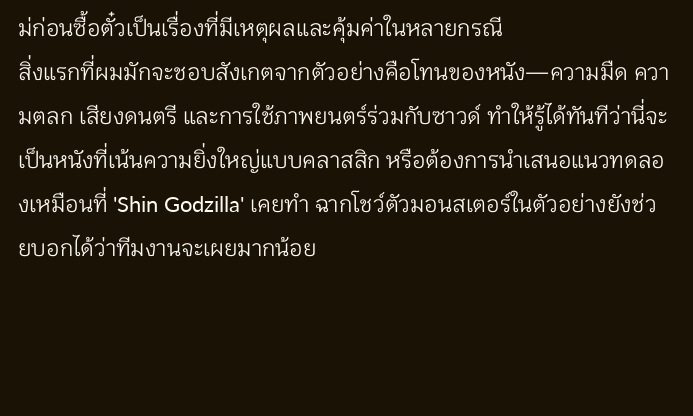ม่ก่อนซื้อตั๋วเป็นเรื่องที่มีเหตุผลและคุ้มค่าในหลายกรณี
สิ่งแรกที่ผมมักจะชอบสังเกตจากตัวอย่างคือโทนของหนัง—ความมืด ความตลก เสียงดนตรี และการใช้ภาพยนตร์ร่วมกับซาวด์ ทำให้รู้ได้ทันทีว่านี่จะเป็นหนังที่เน้นความยิ่งใหญ่แบบคลาสสิก หรือต้องการนำเสนอแนวทดลองเหมือนที่ 'Shin Godzilla' เคยทำ ฉากโชว์ตัวมอนสเตอร์ในตัวอย่างยังช่วยบอกได้ว่าทีมงานจะเผยมากน้อย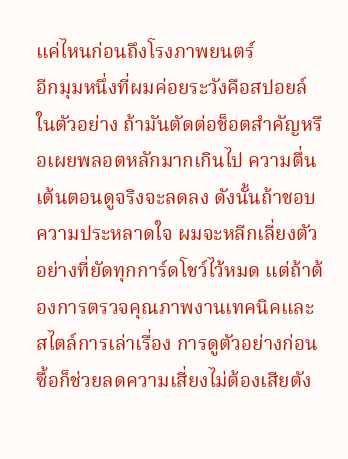แค่ไหนก่อนถึงโรงภาพยนตร์
อีกมุมหนึ่งที่ผมค่อยระวังคือสปอยล์ในตัวอย่าง ถ้ามันตัดต่อช็อตสำคัญหรือเผยพลอตหลักมากเกินไป ความตื่นเต้นตอนดูจริงจะลดลง ดังนั้นถ้าชอบความประหลาดใจ ผมจะหลีกเลี่ยงตัวอย่างที่ยัดทุกการ์ดโชว์ไว้หมด แต่ถ้าต้องการตรวจคุณภาพงานเทคนิคและสไตล์การเล่าเรื่อง การดูตัวอย่างก่อนซื้อก็ช่วยลดความเสี่ยงไม่ต้องเสียตัง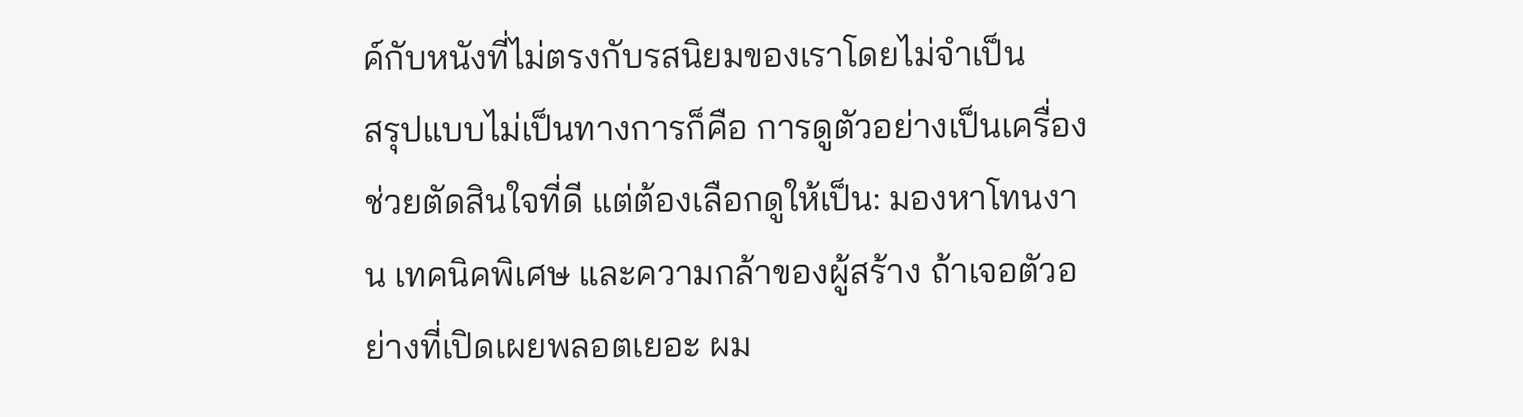ค์กับหนังที่ไม่ตรงกับรสนิยมของเราโดยไม่จำเป็น
สรุปแบบไม่เป็นทางการก็คือ การดูตัวอย่างเป็นเครื่องช่วยตัดสินใจที่ดี แต่ต้องเลือกดูให้เป็น: มองหาโทนงาน เทคนิคพิเศษ และความกล้าของผู้สร้าง ถ้าเจอตัวอย่างที่เปิดเผยพลอตเยอะ ผม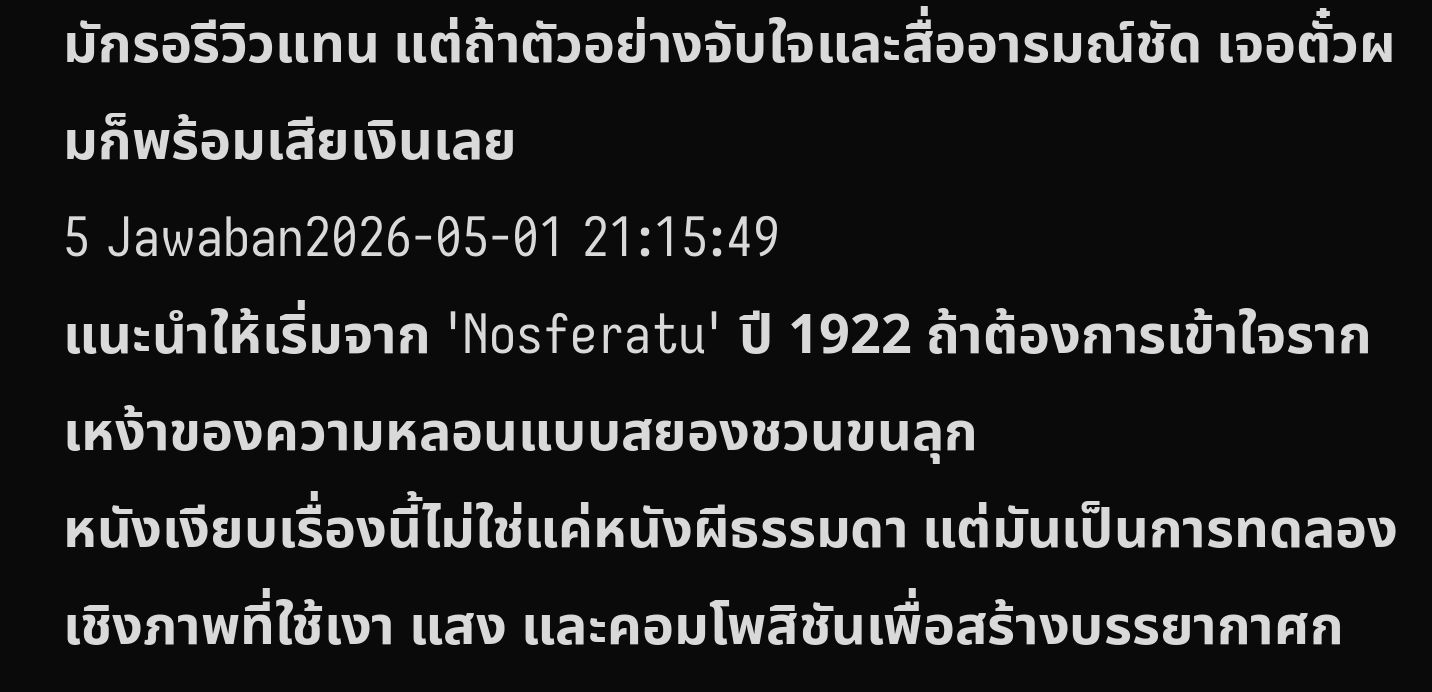มักรอรีวิวแทน แต่ถ้าตัวอย่างจับใจและสื่ออารมณ์ชัด เจอตั๋วผมก็พร้อมเสียเงินเลย
5 Jawaban2026-05-01 21:15:49
แนะนำให้เริ่มจาก 'Nosferatu' ปี 1922 ถ้าต้องการเข้าใจรากเหง้าของความหลอนแบบสยองชวนขนลุก
หนังเงียบเรื่องนี้ไม่ใช่แค่หนังผีธรรมดา แต่มันเป็นการทดลองเชิงภาพที่ใช้เงา แสง และคอมโพสิชันเพื่อสร้างบรรยากาศก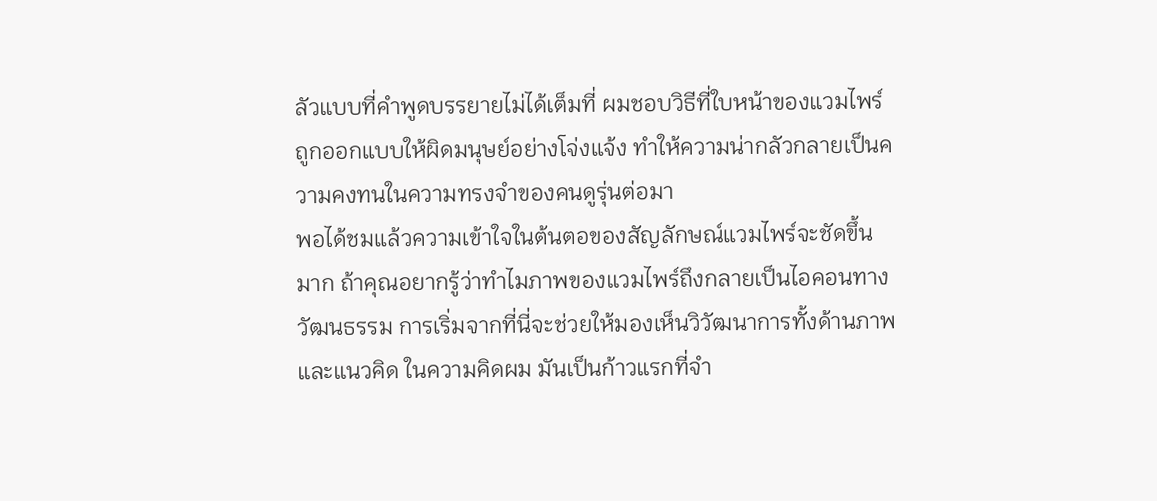ลัวแบบที่คำพูดบรรยายไม่ได้เต็มที่ ผมชอบวิธีที่ใบหน้าของแวมไพร์ถูกออกแบบให้ผิดมนุษย์อย่างโจ่งแจ้ง ทำให้ความน่ากลัวกลายเป็นความคงทนในความทรงจำของคนดูรุ่นต่อมา
พอได้ชมแล้วความเข้าใจในต้นตอของสัญลักษณ์แวมไพร์จะชัดขึ้นมาก ถ้าคุณอยากรู้ว่าทำไมภาพของแวมไพร์ถึงกลายเป็นไอคอนทางวัฒนธรรม การเริ่มจากที่นี่จะช่วยให้มองเห็นวิวัฒนาการทั้งด้านภาพและแนวคิด ในความคิดผม มันเป็นก้าวแรกที่จำ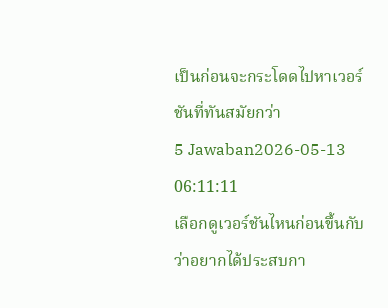เป็นก่อนจะกระโดดไปหาเวอร์ชันที่ทันสมัยกว่า
5 Jawaban2026-05-13 06:11:11
เลือกดูเวอร์ชันไหนก่อนขึ้นกับว่าอยากได้ประสบกา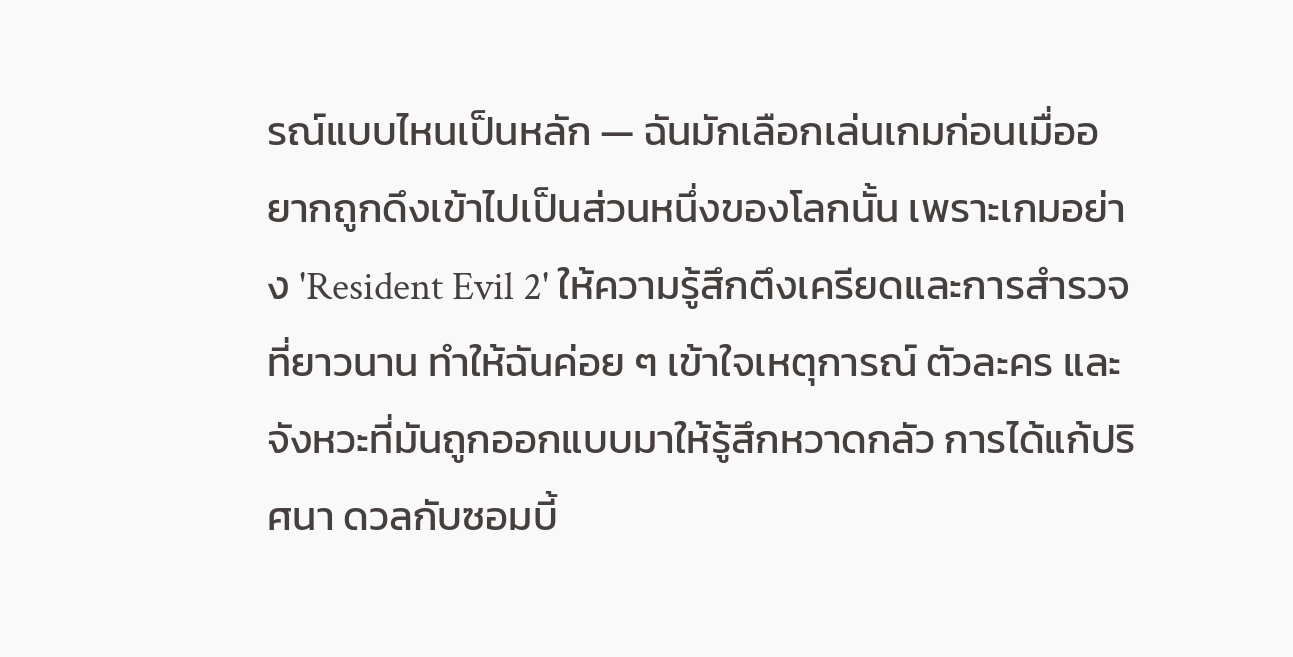รณ์แบบไหนเป็นหลัก — ฉันมักเลือกเล่นเกมก่อนเมื่ออยากถูกดึงเข้าไปเป็นส่วนหนึ่งของโลกนั้น เพราะเกมอย่าง 'Resident Evil 2' ให้ความรู้สึกตึงเครียดและการสำรวจที่ยาวนาน ทำให้ฉันค่อย ๆ เข้าใจเหตุการณ์ ตัวละคร และจังหวะที่มันถูกออกแบบมาให้รู้สึกหวาดกลัว การได้แก้ปริศนา ดวลกับซอมบี้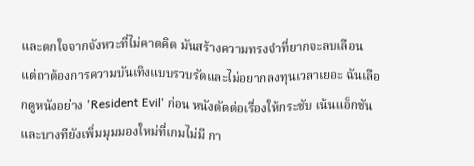และตกใจจากจังหวะที่ไม่คาดคิด มันสร้างความทรงจำที่ยากจะลบเลือน
แต่ถาต้องการความบันเทิงแบบรวบรัดและไม่อยากลงทุนเวลาเยอะ ฉันเลือกดูหนังอย่าง 'Resident Evil' ก่อน หนังตัดต่อเรื่องให้กระชับ เน้นแอ็กชัน และบางทียังเพิ่มมุมมองใหม่ที่เกมไม่มี กา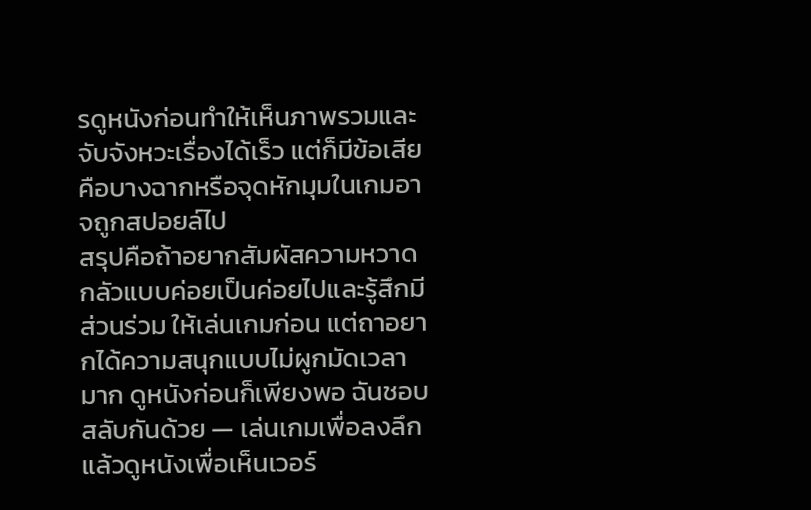รดูหนังก่อนทำให้เห็นภาพรวมและจับจังหวะเรื่องได้เร็ว แต่ก็มีข้อเสียคือบางฉากหรือจุดหักมุมในเกมอาจถูกสปอยล์ไป
สรุปคือถ้าอยากสัมผัสความหวาดกลัวแบบค่อยเป็นค่อยไปและรู้สึกมีส่วนร่วม ให้เล่นเกมก่อน แต่ถาอยากได้ความสนุกแบบไม่ผูกมัดเวลามาก ดูหนังก่อนก็เพียงพอ ฉันชอบสลับกันด้วย — เล่นเกมเพื่อลงลึก แล้วดูหนังเพื่อเห็นเวอร์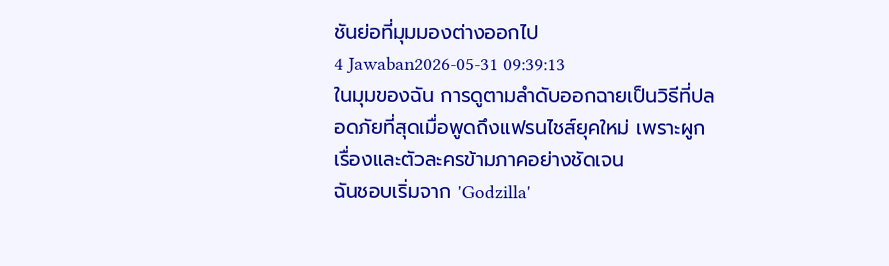ชันย่อที่มุมมองต่างออกไป
4 Jawaban2026-05-31 09:39:13
ในมุมของฉัน การดูตามลำดับออกฉายเป็นวิธีที่ปลอดภัยที่สุดเมื่อพูดถึงแฟรนไชส์ยุคใหม่ เพราะผูกเรื่องและตัวละครข้ามภาคอย่างชัดเจน
ฉันชอบเริ่มจาก 'Godzilla'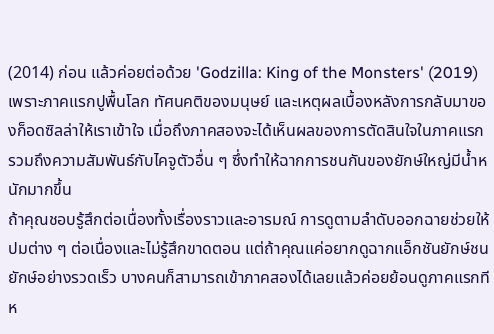(2014) ก่อน แล้วค่อยต่อด้วย 'Godzilla: King of the Monsters' (2019) เพราะภาคแรกปูพื้นโลก ทัศนคติของมนุษย์ และเหตุผลเบื้องหลังการกลับมาของก็อดซิลล่าให้เราเข้าใจ เมื่อถึงภาคสองจะได้เห็นผลของการตัดสินใจในภาคแรก รวมถึงความสัมพันธ์กับไคจูตัวอื่น ๆ ซึ่งทำให้ฉากการชนกันของยักษ์ใหญ่มีน้ำหนักมากขึ้น
ถ้าคุณชอบรู้สึกต่อเนื่องทั้งเรื่องราวและอารมณ์ การดูตามลำดับออกฉายช่วยให้ปมต่าง ๆ ต่อเนื่องและไม่รู้สึกขาดตอน แต่ถ้าคุณแค่อยากดูฉากแอ็กชันยักษ์ชนยักษ์อย่างรวดเร็ว บางคนก็สามารถเข้าภาคสองได้เลยแล้วค่อยย้อนดูภาคแรกทีห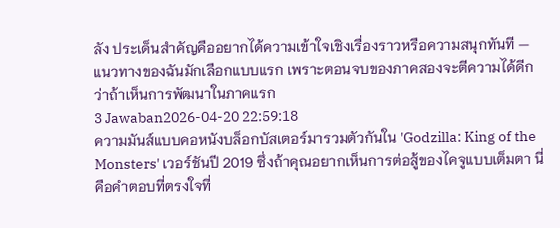ลัง ประเด็นสำคัญคืออยากได้ความเข้าใจเชิงเรื่องราวหรือความสนุกทันที — แนวทางของฉันมักเลือกแบบแรก เพราะตอนจบของภาคสองจะตีความได้ดีกว่าถ้าเห็นการพัฒนาในภาคแรก
3 Jawaban2026-04-20 22:59:18
ความมันส์แบบคอหนังบล็อกบัสเตอร์มารวมตัวกันใน 'Godzilla: King of the Monsters' เวอร์ชันปี 2019 ซึ่งถ้าคุณอยากเห็นการต่อสู้ของไคจูแบบเต็มตา นี่คือคำตอบที่ตรงใจที่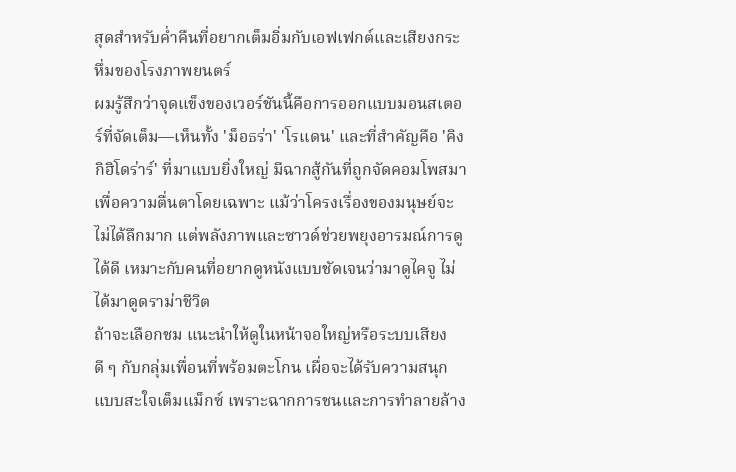สุดสำหรับค่ำคืนที่อยากเต็มอิ่มกับเอฟเฟกต์และเสียงกระหึ่มของโรงภาพยนตร์
ผมรู้สึกว่าจุดแข็งของเวอร์ชันนี้คือการออกแบบมอนสเตอร์ที่จัดเต็ม—เห็นทั้ง 'ม็อธร่า' 'โรแดน' และที่สำคัญคือ 'คิงกิฮิโดร่าร์' ที่มาแบบยิ่งใหญ่ มีฉากสู้กันที่ถูกจัดคอมโพสมาเพื่อความตื่นตาโดยเฉพาะ แม้ว่าโครงเรื่องของมนุษย์จะไม่ได้ลึกมาก แต่พลังภาพและซาวด์ช่วยพยุงอารมณ์การดูได้ดี เหมาะกับคนที่อยากดูหนังแบบชัดเจนว่ามาดูไคจู ไม่ได้มาดูดราม่าชีวิต
ถ้าจะเลือกชม แนะนำให้ดูในหน้าจอใหญ่หรือระบบเสียงดี ๆ กับกลุ่มเพื่อนที่พร้อมตะโกน เผื่อจะได้รับความสนุกแบบสะใจเต็มแม็กซ์ เพราะฉากการชนและการทำลายล้าง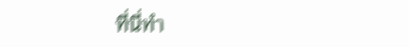ที่นี่ทำ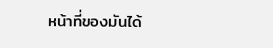หน้าที่ของมันได้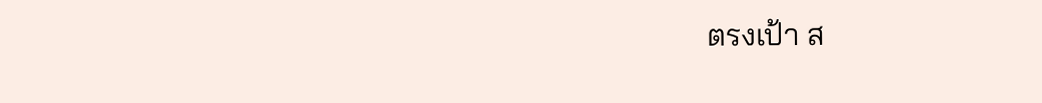ตรงเป้า ส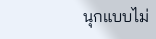นุกแบบไม่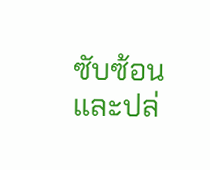ซับซ้อนและปล่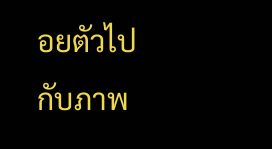อยตัวไปกับภาพ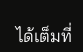ได้เต็มที่